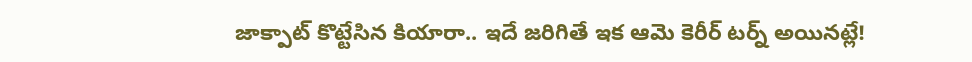జాక్పాట్ కొట్టేసిన కియారా.. ఇదే జరిగితే ఇక ఆమె కెరీర్ టర్న్ అయినట్లే!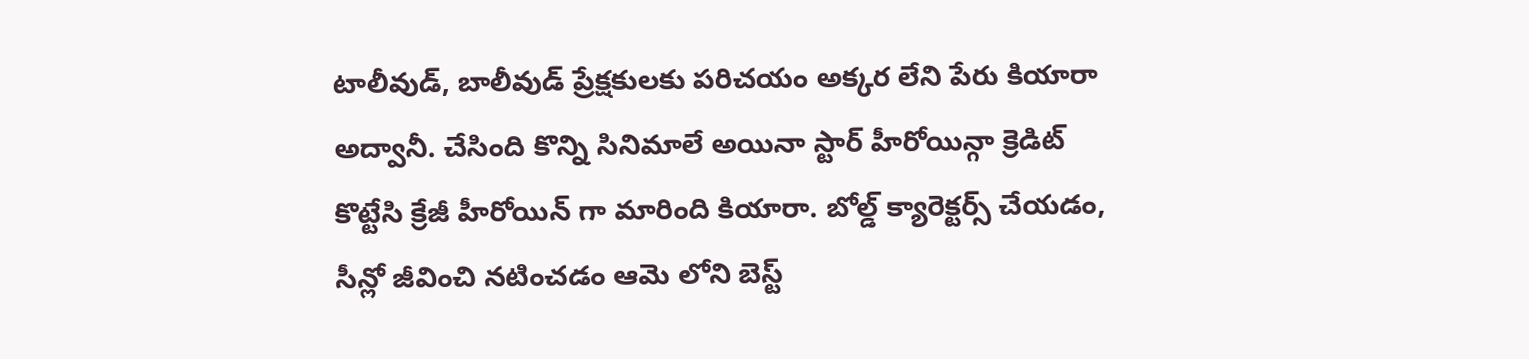టాలీవుడ్, బాలీవుడ్ ప్రేక్షకులకు పరిచయం అక్కర లేని పేరు కియారా అద్వానీ. చేసింది కొన్ని సినిమాలే అయినా స్టార్ హీరోయిన్గా క్రెడిట్ కొట్టేసి క్రేజీ హీరోయిన్ గా మారింది కియారా. బోల్డ్ క్యారెక్టర్స్ చేయడం, సీన్లో జీవించి నటించడం ఆమె లోని బెస్ట్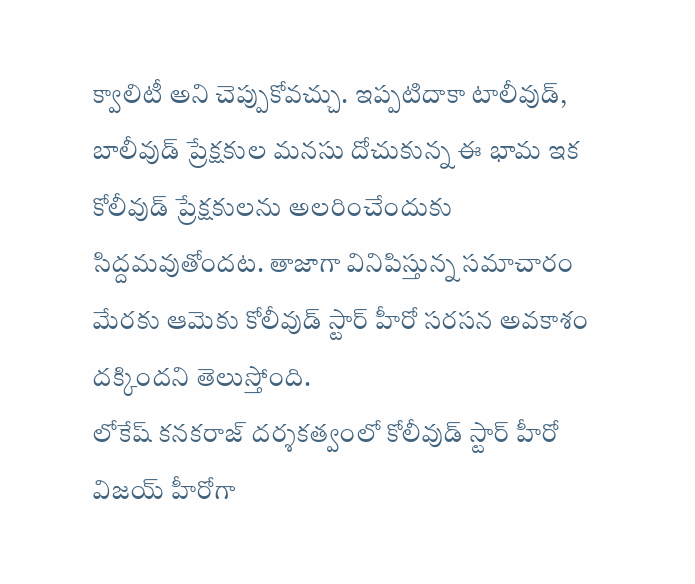క్వాలిటీ అని చెప్పుకోవచ్చు. ఇప్పటిదాకా టాలీవుడ్, బాలీవుడ్ ప్రేక్షకుల మనసు దోచుకున్న ఈ భామ ఇక కోలీవుడ్ ప్రేక్షకులను అలరించేందుకు సిద్దమవుతోందట. తాజాగా వినిపిస్తున్న సమాచారం మేరకు ఆమెకు కోలీవుడ్ స్టార్ హీరో సరసన అవకాశం దక్కిందని తెలుస్తోంది.
లోకేష్ కనకరాజ్ దర్శకత్వంలో కోలీవుడ్ స్టార్ హీరో విజయ్ హీరోగా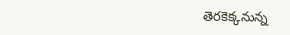తెరకెక్కనున్న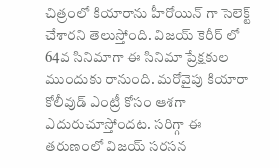చిత్రంలో కియారాను హీరోయిన్ గా సెలెక్ట్ చేశారని తెలుస్తోంది. విజయ్ కెరీర్ లో 64వ సినిమాగా ఈ సినిమా ప్రేక్షకుల ముందుకు రానుంది. మరోవైపు కియారా కోలీవుడ్ ఎంట్రీ కోసం ఆశగా ఎదురుచూస్తోందట. సరిగ్గా ఈ తరుణంలో విజయ్ సరసన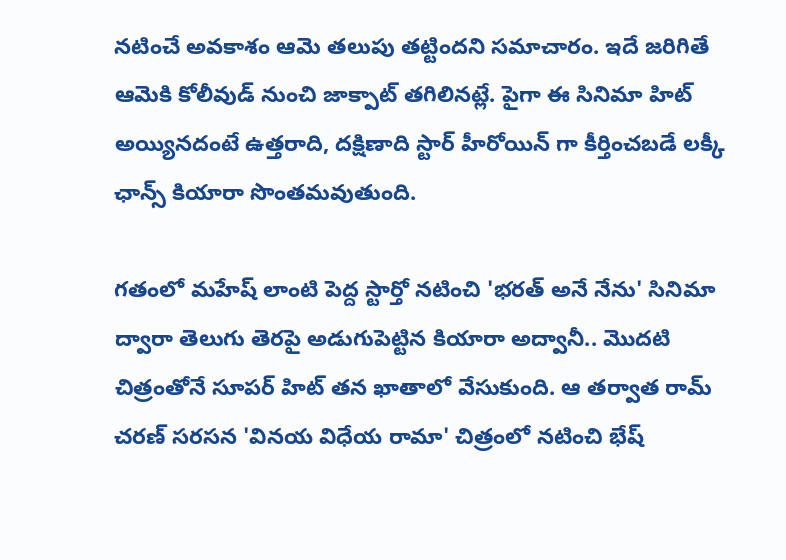నటించే అవకాశం ఆమె తలుపు తట్టిందని సమాచారం. ఇదే జరిగితే ఆమెకి కోలీవుడ్ నుంచి జాక్పాట్ తగిలినట్లే. పైగా ఈ సినిమా హిట్ అయ్యినదంటే ఉత్తరాది, దక్షిణాది స్టార్ హీరోయిన్ గా కీర్తించబడే లక్కీ ఛాన్స్ కియారా సొంతమవుతుంది.

గతంలో మహేష్ లాంటి పెద్ద స్టార్తో నటించి 'భరత్ అనే నేను' సినిమా ద్వారా తెలుగు తెరపై అడుగుపెట్టిన కియారా అద్వానీ.. మొదటి చిత్రంతోనే సూపర్ హిట్ తన ఖాతాలో వేసుకుంది. ఆ తర్వాత రామ్ చరణ్ సరసన 'వినయ విధేయ రామా' చిత్రంలో నటించి భేష్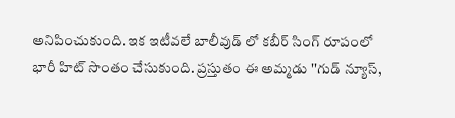అనిపించుకుంది. ఇక ఇటీవలే బాలీవుడ్ లో కబీర్ సింగ్ రూపంలో భారీ హిట్ సొంతం చేసుకుంది. ప్రస్తుతం ఈ అమ్మడు ''గుడ్ న్యూస్,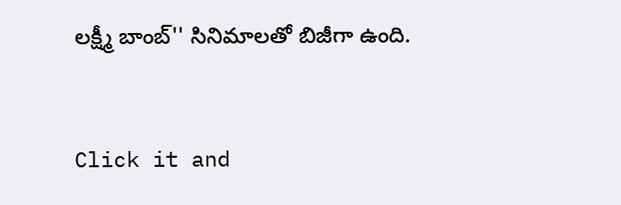లక్ష్మీ బాంబ్'' సినిమాలతో బిజీగా ఉంది.


Click it and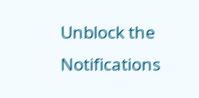Unblock the Notifications